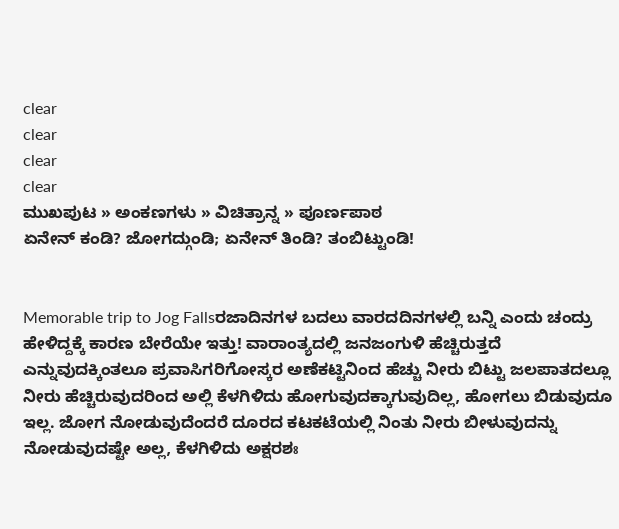clear
clear
clear
clear
ಮುಖಪುಟ » ಅಂಕಣಗಳು » ವಿಚಿತ್ರಾನ್ನ » ಪೂರ್ಣಪಾಠ
ಏನೇನ್ ಕಂಡಿ? ಜೋಗದ್ಗುಂಡಿ; ಏನೇನ್ ತಿಂಡಿ? ತಂಬಿಟ್ಟುಂಡಿ!


Memorable trip to Jog Fallsರಜಾದಿನಗಳ ಬದಲು ವಾರದದಿನಗಳಲ್ಲಿ ಬನ್ನಿ ಎಂದು ಚಂದ್ರು ಹೇಳಿದ್ದಕ್ಕೆ ಕಾರಣ ಬೇರೆಯೇ ಇತ್ತು! ವಾರಾಂತ್ಯದಲ್ಲಿ ಜನಜಂಗುಳಿ ಹೆಚ್ಚಿರುತ್ತದೆ ಎನ್ನುವುದಕ್ಕಿಂತಲೂ ಪ್ರವಾಸಿಗರಿಗೋಸ್ಕರ ಅಣೆಕಟ್ಟಿನಿಂದ ಹೆಚ್ಚು ನೀರು ಬಿಟ್ಟು ಜಲಪಾತದಲ್ಲೂ ನೀರು ಹೆಚ್ಚಿರುವುದರಿಂದ ಅಲ್ಲಿ ಕೆಳಗಿಳಿದು ಹೋಗುವುದಕ್ಕಾಗುವುದಿಲ್ಲ, ಹೋಗಲು ಬಿಡುವುದೂ ಇಲ್ಲ. ಜೋಗ ನೋಡುವುದೆಂದರೆ ದೂರದ ಕಟಕಟೆಯಲ್ಲಿ ನಿಂತು ನೀರು ಬೀಳುವುದನ್ನು ನೋಡುವುದಷ್ಟೇ ಅಲ್ಲ, ಕೆಳಗಿಳಿದು ಅಕ್ಷರಶಃ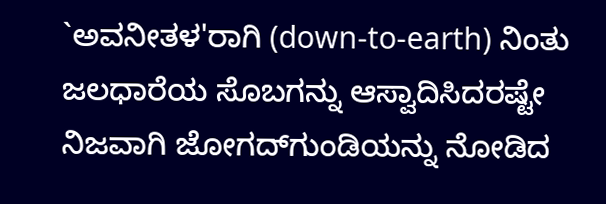`ಅವನೀತಳ'ರಾಗಿ (down-to-earth) ನಿಂತು ಜಲಧಾರೆಯ ಸೊಬಗನ್ನು ಆಸ್ವಾದಿಸಿದರಷ್ಟೇ ನಿಜವಾಗಿ ಜೋಗದ್‍ಗುಂಡಿಯನ್ನು ನೋಡಿದ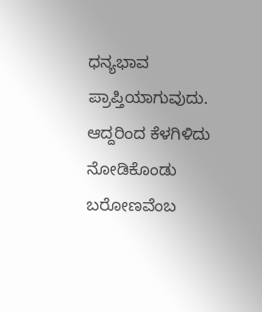ಧನ್ಯಭಾವ ಪ್ರಾಪ್ತಿಯಾಗುವುದು. ಆದ್ದರಿಂದ ಕೆಳಗಿಳಿದು ನೋಡಿಕೊಂಡು ಬರೋಣವೆಂಬ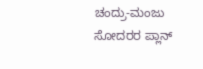ಚಂದ್ರು-ಮಂಜು ಸೋದರರ ಪ್ಲಾನ್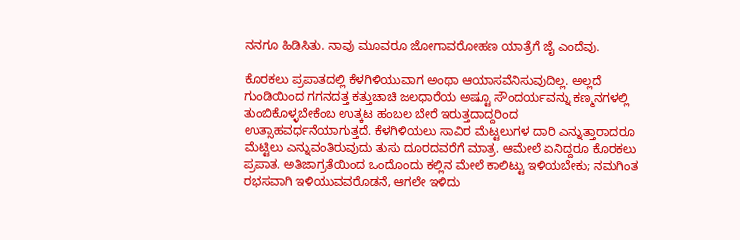ನನಗೂ ಹಿಡಿಸಿತು. ನಾವು ಮೂವರೂ ಜೋಗಾವರೋಹಣ ಯಾತ್ರೆಗೆ ಜೈ ಎಂದೆವು.

ಕೊರಕಲು ಪ್ರಪಾತದಲ್ಲಿ ಕೆಳಗಿಳಿಯುವಾಗ ಅಂಥಾ ಆಯಾಸವೆನಿಸುವುದಿಲ್ಲ. ಅಲ್ಲದೆ ಗುಂಡಿಯಿಂದ ಗಗನದತ್ತ ಕತ್ತುಚಾಚಿ ಜಲಧಾರೆಯ ಅಷ್ಟೂ ಸೌಂದರ್ಯವನ್ನು ಕಣ್ಮನಗಳಲ್ಲಿ ತುಂಬಿಕೊಳ್ಳಬೇಕೆಂಬ ಉತ್ಕಟ ಹಂಬಲ ಬೇರೆ ಇರುತ್ತದಾದ್ದರಿಂದ ಉತ್ಸಾಹವರ್ಧನೆಯಾಗುತ್ತದೆ. ಕೆಳಗಿಳಿಯಲು ಸಾವಿರ ಮೆಟ್ಟಲುಗಳ ದಾರಿ ಎನ್ನುತ್ತಾರಾದರೂ ಮೆಟ್ಟಿಲು ಎನ್ನುವಂತಿರುವುದು ತುಸು ದೂರದವರೆಗೆ ಮಾತ್ರ. ಆಮೇಲೆ ಏನಿದ್ದರೂ ಕೊರಕಲು ಪ್ರಪಾತ. ಅತಿಜಾಗ್ರತೆಯಿಂದ ಒಂದೊಂದು ಕಲ್ಲಿನ ಮೇಲೆ ಕಾಲಿಟ್ಟು ಇಳಿಯಬೇಕು; ನಮಗಿಂತ ರಭಸವಾಗಿ ಇಳಿಯುವವರೊಡನೆ, ಆಗಲೇ ಇಳಿದು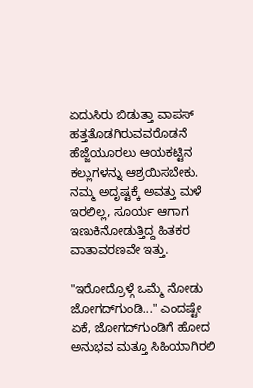ಏದುಸಿರು ಬಿಡುತ್ತಾ ವಾಪಸ್ ಹತ್ತತೊಡಗಿರುವವರೊಡನೆ ಹೆಜ್ಜೆಯೂರಲು ಆಯಕಟ್ಟಿನ ಕಲ್ಲುಗಳನ್ನು ಆಶ್ರಯಿಸಬೇಕು. ನಮ್ಮ ಅದೃಷ್ಟಕ್ಕೆ ಅವತ್ತು ಮಳೆ ಇರಲಿಲ್ಲ, ಸೂರ್ಯ ಆಗಾಗ ಇಣುಕಿನೋಡುತ್ತಿದ್ದ ಹಿತಕರ ವಾತಾವರಣವೇ ಇತ್ತು.

"ಇರೋದ್ರೊಳ್ಗೆ ಒಮ್ಮೆ ನೋಡು ಜೋಗದ್‍ಗುಂಡಿ..." ಎಂದಷ್ಟೇ ಏಕೆ, ಜೋಗದ್‍ಗುಂಡಿಗೆ ಹೋದ ಅನುಭವ ಮತ್ತೂ ಸಿಹಿಯಾಗಿರಲಿ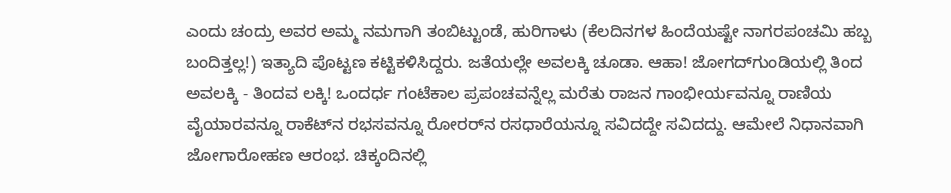ಎಂದು ಚಂದ್ರು ಅವರ ಅಮ್ಮ ನಮಗಾಗಿ ತಂಬಿಟ್ಟುಂಡೆ, ಹುರಿಗಾಳು (ಕೆಲದಿನಗಳ ಹಿಂದೆಯಷ್ಟೇ ನಾಗರಪಂಚಮಿ ಹಬ್ಬ ಬಂದಿತ್ತಲ್ಲ!) ಇತ್ಯಾದಿ ಪೊಟ್ಟಣ ಕಟ್ಟಿಕಳಿಸಿದ್ದರು. ಜತೆಯಲ್ಲೇ ಅವಲಕ್ಕಿ ಚೂಡಾ. ಆಹಾ! ಜೋಗದ್‍ಗುಂಡಿಯಲ್ಲಿ ತಿಂದ ಅವಲಕ್ಕಿ - ತಿಂದವ ಲಕ್ಕಿ! ಒಂದರ್ಧ ಗಂಟೆಕಾಲ ಪ್ರಪಂಚವನ್ನೆಲ್ಲ ಮರೆತು ರಾಜನ ಗಾಂಭೀರ್ಯವನ್ನೂ ರಾಣಿಯ ವೈಯಾರವನ್ನೂ ರಾಕೆಟ್‌ನ ರಭಸವನ್ನೂ ರೋರರ್‌ನ ರಸಧಾರೆಯನ್ನೂ ಸವಿದದ್ದೇ ಸವಿದದ್ದು. ಆಮೇಲೆ ನಿಧಾನವಾಗಿ ಜೋಗಾರೋಹಣ ಆರಂಭ. ಚಿಕ್ಕಂದಿನಲ್ಲಿ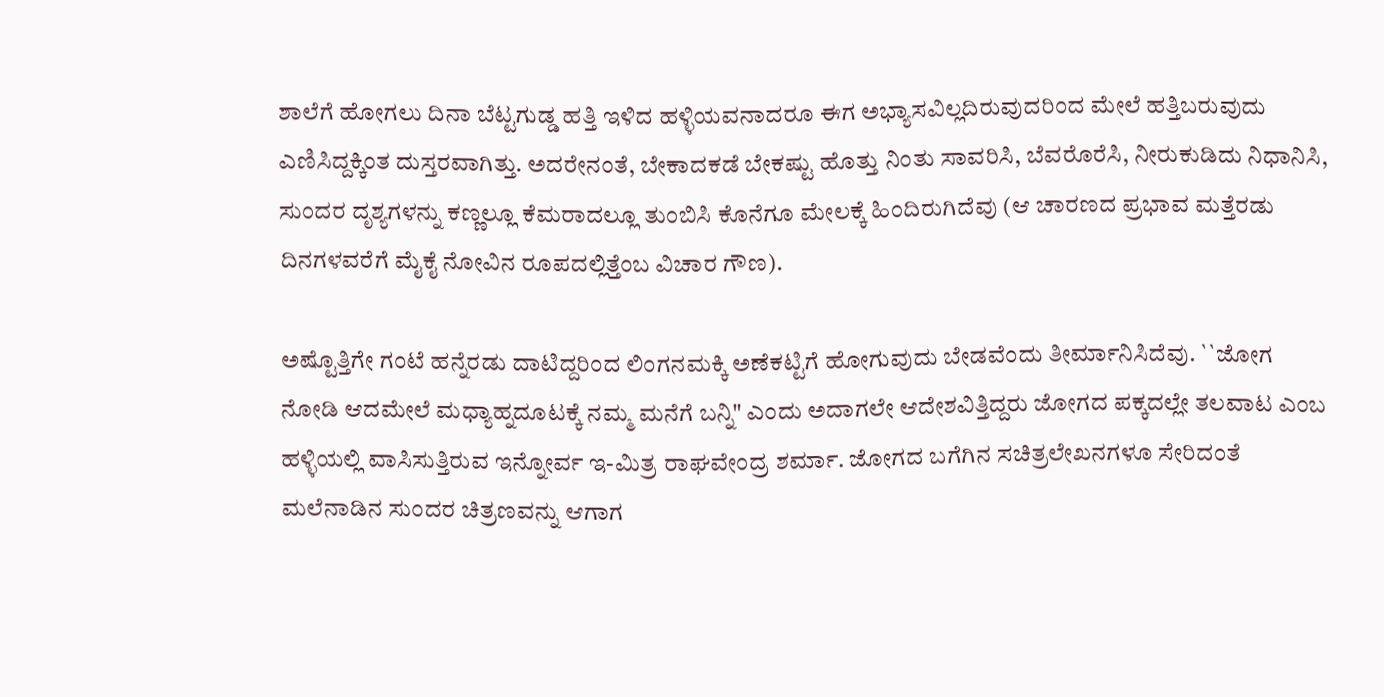ಶಾಲೆಗೆ ಹೋಗಲು ದಿನಾ ಬೆಟ್ಟಗುಡ್ಡ ಹತ್ತಿ ಇಳಿದ ಹಳ್ಳಿಯವನಾದರೂ ಈಗ ಅಭ್ಯಾಸವಿಲ್ಲದಿರುವುದರಿಂದ ಮೇಲೆ ಹತ್ತಿಬರುವುದು ಎಣಿಸಿದ್ದಕ್ಕಿಂತ ದುಸ್ತರವಾಗಿತ್ತು. ಅದರೇನಂತೆ, ಬೇಕಾದಕಡೆ ಬೇಕಷ್ಟು ಹೊತ್ತು ನಿಂತು ಸಾವರಿಸಿ, ಬೆವರೊರೆಸಿ, ನೀರುಕುಡಿದು ನಿಧಾನಿಸಿ, ಸುಂದರ ದೃಶ್ಯಗಳನ್ನು ಕಣ್ಣಲ್ಲೂ ಕೆಮರಾದಲ್ಲೂ ತುಂಬಿಸಿ ಕೊನೆಗೂ ಮೇಲಕ್ಕೆ ಹಿಂದಿರುಗಿದೆವು (ಆ ಚಾರಣದ ಪ್ರಭಾವ ಮತ್ತೆರಡು ದಿನಗಳವರೆಗೆ ಮೈಕೈ ನೋವಿನ ರೂಪದಲ್ಲಿತ್ತೆಂಬ ವಿಚಾರ ಗೌಣ).

ಅಷ್ಟೊತ್ತಿಗೇ ಗಂಟೆ ಹನ್ನೆರಡು ದಾಟಿದ್ದರಿಂದ ಲಿಂಗನಮಕ್ಕಿ ಅಣೆಕಟ್ಟಿಗೆ ಹೋಗುವುದು ಬೇಡವೆಂದು ತೀರ್ಮಾನಿಸಿದೆವು. ``ಜೋಗ ನೋಡಿ ಆದಮೇಲೆ ಮಧ್ಯಾಹ್ನದೂಟಕ್ಕೆ ನಮ್ಮ ಮನೆಗೆ ಬನ್ನಿ" ಎಂದು ಅದಾಗಲೇ ಆದೇಶವಿತ್ತಿದ್ದರು ಜೋಗದ ಪಕ್ಕದಲ್ಲೇ ತಲವಾಟ ಎಂಬ ಹಳ್ಳಿಯಲ್ಲಿ ವಾಸಿಸುತ್ತಿರುವ ಇನ್ನೋರ್ವ ಇ-ಮಿತ್ರ ರಾಘವೇಂದ್ರ ಶರ್ಮಾ. ಜೋಗದ ಬಗೆಗಿನ ಸಚಿತ್ರಲೇಖನಗಳೂ ಸೇರಿದಂತೆ ಮಲೆನಾಡಿನ ಸುಂದರ ಚಿತ್ರಣವನ್ನು ಆಗಾಗ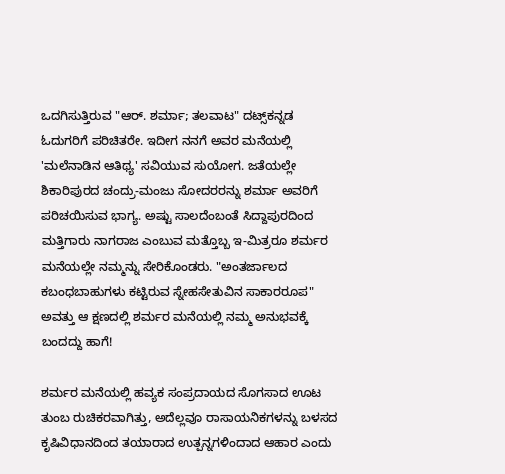ಒದಗಿಸುತ್ತಿರುವ "ಆರ್. ಶರ್ಮಾ; ತಲವಾಟ" ದಟ್ಸ್‌ಕನ್ನಡ ಓದುಗರಿಗೆ ಪರಿಚಿತರೇ. ಇದೀಗ ನನಗೆ ಅವರ ಮನೆಯಲ್ಲಿ 'ಮಲೆನಾಡಿನ ಆತಿಥ್ಯ' ಸವಿಯುವ ಸುಯೋಗ. ಜತೆಯಲ್ಲೇ ಶಿಕಾರಿಪುರದ ಚಂದ್ರು-ಮಂಜು ಸೋದರರನ್ನು ಶರ್ಮಾ ಅವರಿಗೆ ಪರಿಚಯಿಸುವ ಭಾಗ್ಯ. ಅಷ್ಟು ಸಾಲದೆಂಬಂತೆ ಸಿದ್ದಾಪುರದಿಂದ ಮತ್ತಿಗಾರು ನಾಗರಾಜ ಎಂಬುವ ಮತ್ತೊಬ್ಬ ಇ-ಮಿತ್ರರೂ ಶರ್ಮರ ಮನೆಯಲ್ಲೇ ನಮ್ಮನ್ನು ಸೇರಿಕೊಂಡರು. "ಅಂತರ್ಜಾಲದ ಕಬಂಧಬಾಹುಗಳು ಕಟ್ಟಿರುವ ಸ್ನೇಹಸೇತುವಿನ ಸಾಕಾರರೂಪ" ಅವತ್ತು ಆ ಕ್ಷಣದಲ್ಲಿ ಶರ್ಮರ ಮನೆಯಲ್ಲಿ ನಮ್ಮ ಅನುಭವಕ್ಕೆ ಬಂದದ್ದು ಹಾಗೆ!

ಶರ್ಮರ ಮನೆಯಲ್ಲಿ ಹವ್ಯಕ ಸಂಪ್ರದಾಯದ ಸೊಗಸಾದ ಊಟ ತುಂಬ ರುಚಿಕರವಾಗಿತ್ತು, ಅದೆಲ್ಲವೂ ರಾಸಾಯನಿಕಗಳನ್ನು ಬಳಸದ ಕೃಷಿವಿಧಾನದಿಂದ ತಯಾರಾದ ಉತ್ಪನ್ನಗಳಿಂದಾದ ಆಹಾರ ಎಂದು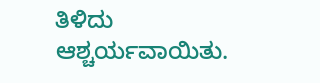ತಿಳಿದು ಆಶ್ಚರ್ಯವಾಯಿತು.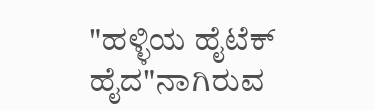"ಹಳ್ಳಿಯ ಹೈಟೆಕ್ ಹೈದ"ನಾಗಿರುವ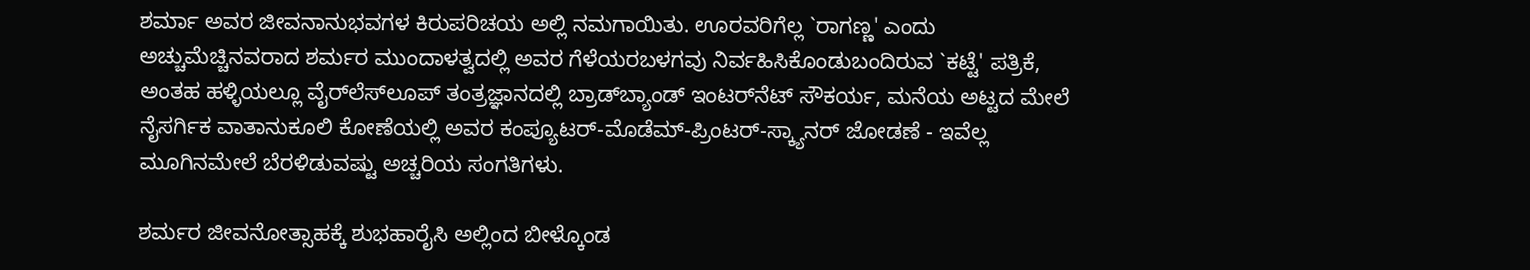ಶರ್ಮಾ ಅವರ ಜೀವನಾನುಭವಗಳ ಕಿರುಪರಿಚಯ ಅಲ್ಲಿ ನಮಗಾಯಿತು. ಊರವರಿಗೆಲ್ಲ `ರಾಗಣ್ಣ' ಎಂದು ಅಚ್ಚುಮೆಚ್ಚಿನವರಾದ ಶರ್ಮರ ಮುಂದಾಳತ್ವದಲ್ಲಿ ಅವರ ಗೆಳೆಯರಬಳಗವು ನಿರ್ವಹಿಸಿಕೊಂಡುಬಂದಿರುವ `ಕಟ್ಟೆ' ಪತ್ರಿಕೆ, ಅಂತಹ ಹಳ್ಳಿಯಲ್ಲೂ ವೈರ್‌ಲೆಸ್‍ಲೂಪ್ ತಂತ್ರಜ್ಞಾನದಲ್ಲಿ ಬ್ರಾಡ್‍ಬ್ಯಾಂಡ್ ಇಂಟರ್‌ನೆಟ್ ಸೌಕರ್ಯ, ಮನೆಯ ಅಟ್ಟದ ಮೇಲೆ ನೈಸರ್ಗಿಕ ವಾತಾನುಕೂಲಿ ಕೋಣೆಯಲ್ಲಿ ಅವರ ಕಂಪ್ಯೂಟರ್-ಮೊಡೆಮ್-ಪ್ರಿಂಟರ್-ಸ್ಕ್ಯಾನರ್ ಜೋಡಣೆ - ಇವೆಲ್ಲ ಮೂಗಿನಮೇಲೆ ಬೆರಳಿಡುವಷ್ಟು ಅಚ್ಚರಿಯ ಸಂಗತಿಗಳು.

ಶರ್ಮರ ಜೀವನೋತ್ಸಾಹಕ್ಕೆ ಶುಭಹಾರೈಸಿ ಅಲ್ಲಿಂದ ಬೀಳ್ಕೊಂಡ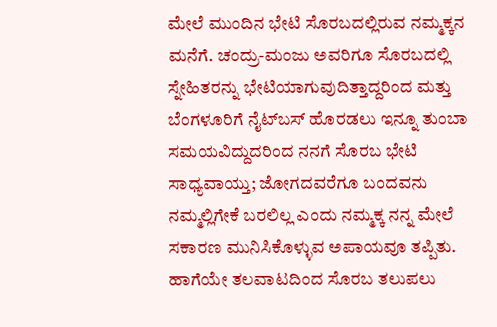ಮೇಲೆ ಮುಂದಿನ ಭೇಟಿ ಸೊರಬದಲ್ಲಿರುವ ನಮ್ಮಕ್ಕನ ಮನೆಗೆ. ಚಂದ್ರು-ಮಂಜು ಅವರಿಗೂ ಸೊರಬದಲ್ಲಿ ಸ್ನೇಹಿತರನ್ನು ಭೇಟಿಯಾಗುವುದಿತ್ತಾದ್ದರಿಂದ ಮತ್ತು ಬೆಂಗಳೂರಿಗೆ ನೈಟ್‌ಬಸ್ ಹೊರಡಲು ಇನ್ನೂ ತುಂಬಾ ಸಮಯವಿದ್ದುದರಿಂದ ನನಗೆ ಸೊರಬ ಭೇಟಿ ಸಾಧ್ಯವಾಯ್ತು; ಜೋಗದವರೆಗೂ ಬಂದವನು ನಮ್ಮಲ್ಲಿಗೇಕೆ ಬರಲಿಲ್ಲ ಎಂದು ನಮ್ಮಕ್ಕ ನನ್ನ ಮೇಲೆ ಸಕಾರಣ ಮುನಿಸಿಕೊಳ್ಳುವ ಅಪಾಯವೂ ತಪ್ಪಿತು. ಹಾಗೆಯೇ ತಲವಾಟದಿಂದ ಸೊರಬ ತಲುಪಲು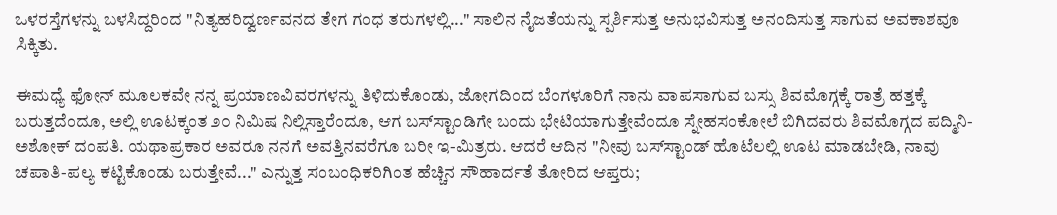ಒಳರಸ್ತೆಗಳನ್ನು ಬಳಸಿದ್ದರಿಂದ "ನಿತ್ಯಹರಿದ್ವರ್ಣವನದ ತೇಗ ಗಂಧ ತರುಗಳಲ್ಲಿ..." ಸಾಲಿನ ನೈಜತೆಯನ್ನು ಸ್ಪರ್ಶಿಸುತ್ತ ಅನುಭವಿಸುತ್ತ ಅನಂದಿಸುತ್ತ ಸಾಗುವ ಅವಕಾಶವೂ ಸಿಕ್ಕಿತು.

ಈಮಧ್ಯೆ ಫೋನ್‍ ಮೂಲಕವೇ ನನ್ನ ಪ್ರಯಾಣವಿವರಗಳನ್ನು ತಿಳಿದುಕೊಂಡು, ಜೋಗದಿಂದ ಬೆಂಗಳೂರಿಗೆ ನಾನು ವಾಪಸಾಗುವ ಬಸ್ಸು ಶಿವಮೊಗ್ಗಕ್ಕೆ ರಾತ್ರೆ ಹತ್ತಕ್ಕೆ ಬರುತ್ತದೆಂದೂ, ಅಲ್ಲಿ ಊಟಕ್ಕಂತ ೨೦ ನಿಮಿಷ ನಿಲ್ಲಿಸ್ತಾರೆಂದೂ, ಆಗ ಬಸ್‍ಸ್ಟಾಂಡಿಗೇ ಬಂದು ಭೇಟಿಯಾಗುತ್ತೇವೆಂದೂ ಸ್ನೇಹಸಂಕೋಲೆ ಬಿಗಿದವರು ಶಿವಮೊಗ್ಗದ ಪದ್ಮಿನಿ-ಅಶೋಕ್ ದಂಪತಿ. ಯಥಾಪ್ರಕಾರ ಅವರೂ ನನಗೆ ಅವತ್ತಿನವರೆಗೂ ಬರೀ ಇ-ಮಿತ್ರರು. ಆದರೆ ಆದಿನ "ನೀವು ಬಸ್‍ಸ್ಟಾಂಡ್ ಹೊಟೆಲಲ್ಲಿ ಊಟ ಮಾಡಬೇಡಿ, ನಾವು ಚಪಾತಿ-ಪಲ್ಯ ಕಟ್ಟಿಕೊಂಡು ಬರುತ್ತೇವೆ..." ಎನ್ನುತ್ತ ಸಂಬಂಧಿಕರಿಗಿಂತ ಹೆಚ್ಚಿನ ಸೌಹಾರ್ದತೆ ತೋರಿದ ಆಪ್ತರು;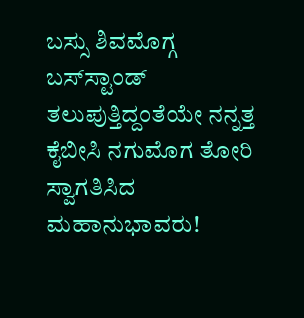ಬಸ್ಸು ಶಿವಮೊಗ್ಗ ಬಸ್‍ಸ್ಟಾಂಡ್ ತಲುಪುತ್ತಿದ್ದಂತೆಯೇ ನನ್ನತ್ತ ಕೈಬೀಸಿ ನಗುಮೊಗ ತೋರಿ ಸ್ವಾಗತಿಸಿದ ಮಹಾನುಭಾವರು!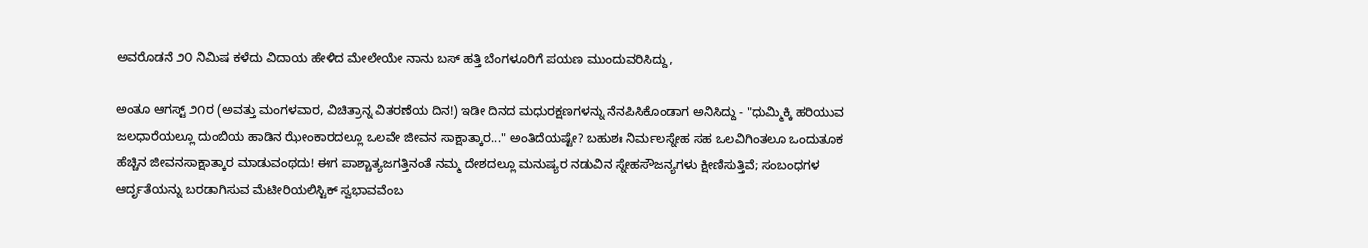ಅವರೊಡನೆ ೨೦ ನಿಮಿಷ ಕಳೆದು ವಿದಾಯ ಹೇಳಿದ ಮೇಲೇಯೇ ನಾನು ಬಸ್ ಹತ್ತಿ ಬೆಂಗಳೂರಿಗೆ ಪಯಣ ಮುಂದುವರಿಸಿದ್ದು,

ಅಂತೂ ಆಗಸ್ಟ್ ೨೧ರ (ಅವತ್ತು ಮಂಗಳವಾರ, ವಿಚಿತ್ರಾನ್ನ ವಿತರಣೆಯ ದಿನ!) ಇಡೀ ದಿನದ ಮಧುರಕ್ಷಣಗಳನ್ನು ನೆನಪಿಸಿಕೊಂಡಾಗ ಅನಿಸಿದ್ದು - "ಧುಮ್ಮಿಕ್ಕಿ ಹರಿಯುವ ಜಲಧಾರೆಯಲ್ಲೂ ದುಂಬಿಯ ಹಾಡಿನ ಝೇಂಕಾರದಲ್ಲೂ ಒಲವೇ ಜೀವನ ಸಾಕ್ಷಾತ್ಕಾರ..." ಅಂತಿದೆಯಷ್ಟೇ? ಬಹುಶಃ ನಿರ್ಮಲಸ್ನೇಹ ಸಹ ಒಲವಿಗಿಂತಲೂ ಒಂದುತೂಕ ಹೆಚ್ಚಿನ ಜೀವನಸಾಕ್ಷಾತ್ಕಾರ ಮಾಡುವಂಥದು! ಈಗ ಪಾಶ್ಚಾತ್ಯಜಗತ್ತಿನಂತೆ ನಮ್ಮ ದೇಶದಲ್ಲೂ ಮನುಷ್ಯರ ನಡುವಿನ ಸ್ನೇಹಸೌಜನ್ಯಗಳು ಕ್ಷೀಣಿಸುತ್ತಿವೆ; ಸಂಬಂಧಗಳ ಆರ್ದೃತೆಯನ್ನು ಬರಡಾಗಿಸುವ ಮೆಟೀರಿಯಲಿಸ್ಟಿಕ್ ಸ್ವಭಾವವೆಂಬ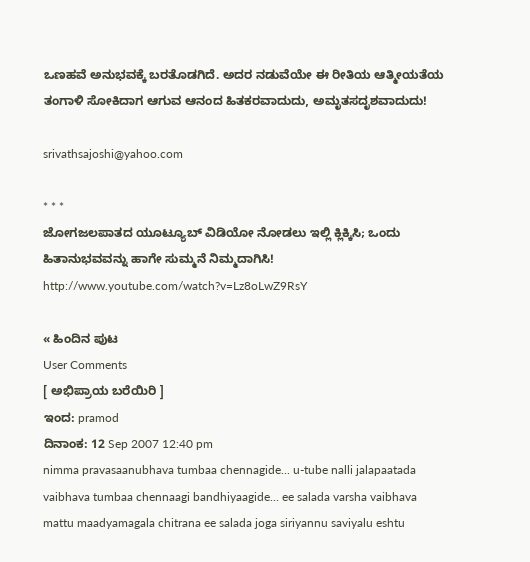ಒಣಹವೆ ಅನುಭವಕ್ಕೆ ಬರತೊಡಗಿದೆ. ಅದರ ನಡುವೆಯೇ ಈ ರೀತಿಯ ಆತ್ಮೀಯತೆಯ ತಂಗಾಳಿ ಸೋಕಿದಾಗ ಆಗುವ ಆನಂದ ಹಿತಕರವಾದುದು, ಅಮೃತಸದೃಶವಾದುದು!

srivathsajoshi@yahoo.com

* * *
ಜೋಗಜಲಪಾತದ ಯೂಟ್ಯೂಬ್ ವಿಡಿಯೋ ನೋಡಲು ಇಲ್ಲಿ ಕ್ಲಿಕ್ಕಿಸಿ; ಒಂದು ಹಿತಾನುಭವವನ್ನು ಹಾಗೇ ಸುಮ್ಮನೆ ನಿಮ್ಮದಾಗಿಸಿ!
http://www.youtube.com/watch?v=Lz8oLwZ9RsY

« ಹಿಂದಿನ ಪುಟ
User Comments
[ ಅಭಿಪ್ರಾಯ ಬರೆಯಿರಿ ]
ಇಂದ: pramod
ದಿನಾಂಕ: 12 Sep 2007 12:40 pm
nimma pravasaanubhava tumbaa chennagide... u-tube nalli jalapaatada vaibhava tumbaa chennaagi bandhiyaagide... ee salada varsha vaibhava mattu maadyamagala chitrana ee salada joga siriyannu saviyalu eshtu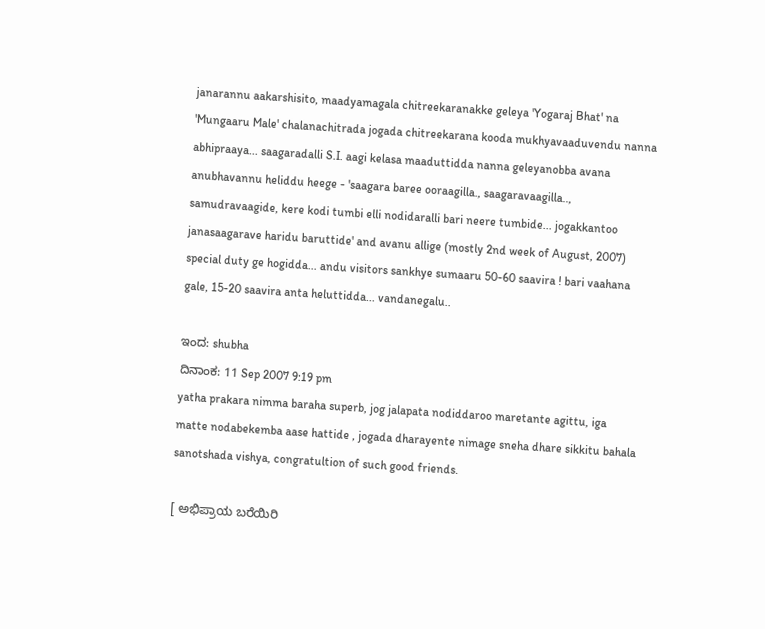janarannu aakarshisito, maadyamagala chitreekaranakke geleya 'Yogaraj Bhat' na 'Mungaaru Male' chalanachitrada jogada chitreekarana kooda mukhyavaaduvendu nanna abhipraaya... saagaradalli S.I. aagi kelasa maaduttidda nanna geleyanobba avana anubhavannu heliddu heege - 'saagara baree ooraagilla., saagaravaagilla.., samudravaagide, kere kodi tumbi elli nodidaralli bari neere tumbide... jogakkantoo janasaagarave haridu baruttide' and avanu allige (mostly 2nd week of August, 2007) special duty ge hogidda... andu visitors sankhye sumaaru 50-60 saavira ! bari vaahana gale, 15-20 saavira anta heluttidda... vandanegalu..

ಇಂದ: shubha
ದಿನಾಂಕ: 11 Sep 2007 9:19 pm
yatha prakara nimma baraha superb, jog jalapata nodiddaroo maretante agittu, iga matte nodabekemba aase hattide , jogada dharayente nimage sneha dhare sikkitu bahala sanotshada vishya, congratultion of such good friends.

[ ಅಭಿಪ್ರಾಯ ಬರೆಯಿರಿ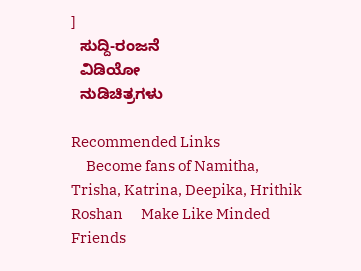]
  ಸುದ್ದಿ-ರಂಜನೆ
  ವಿಡಿಯೋ
  ನುಡಿಚಿತ್ರಗಳು

Recommended Links
     Become fans of Namitha, Trisha, Katrina, Deepika, Hrithik Roshan      Make Like Minded Friends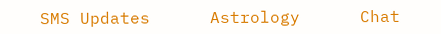SMS Updates      Astrology      Chat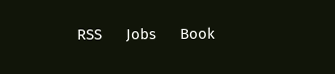RSS      Jobs      Book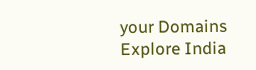your Domains      Explore India